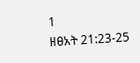1
ዘፀአት 21:23-25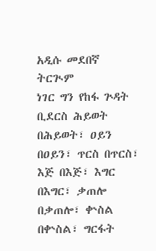አዲሱ መደበኛ ትርጒም
ነገር ግን የከፋ ጕዳት ቢደርስ ሕይወት በሕይወት፣ ዐይን በዐይን፣ ጥርስ በጥርስ፣ እጅ በእጅ፣ እግር በእግር፣ ቃጠሎ በቃጠሎ፣ ቍስል በቍስል፣ ግርፋት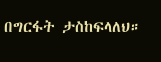በግርፋት ታስከፍላለህ።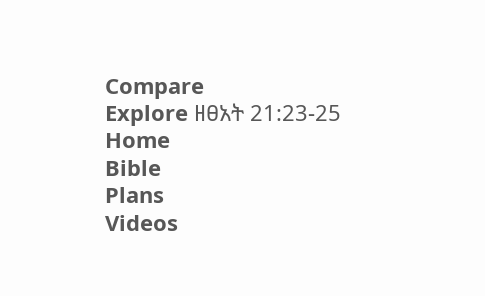Compare
Explore ዘፀአት 21:23-25
Home
Bible
Plans
Videos